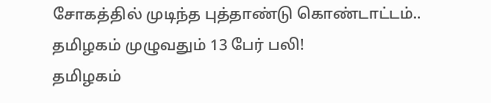சோகத்தில் முடிந்த புத்தாண்டு கொண்டாட்டம்.. தமிழகம் முழுவதும் 13 பேர் பலி!
தமிழகம்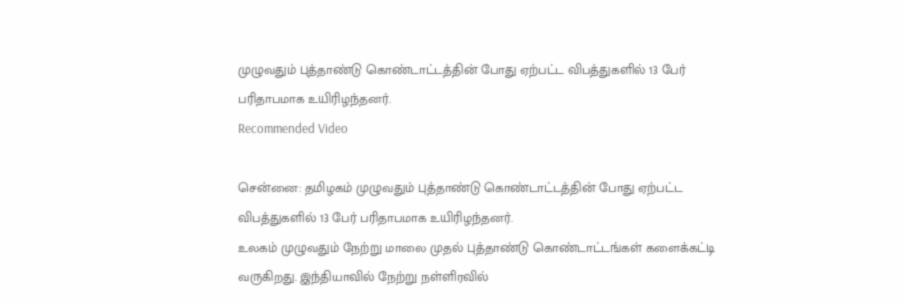முழுவதும் புத்தாண்டு கொண்டாட்டத்தின் போது ஏற்பட்ட விபத்துகளில் 13 பேர் பரிதாபமாக உயிரிழந்தனர்.
Recommended Video

சென்னை: தமிழகம் முழுவதும் புத்தாண்டு கொண்டாட்டத்தின் போது ஏற்பட்ட விபத்துகளில் 13 பேர் பரிதாபமாக உயிரிழந்தனர்.
உலகம் முழுவதும் நேற்று மாலை முதல் புத்தாண்டு கொண்டாட்டங்கள் களைக்கட்டி வருகிறது. இந்தியாவில் நேற்று நள்ளிரவில்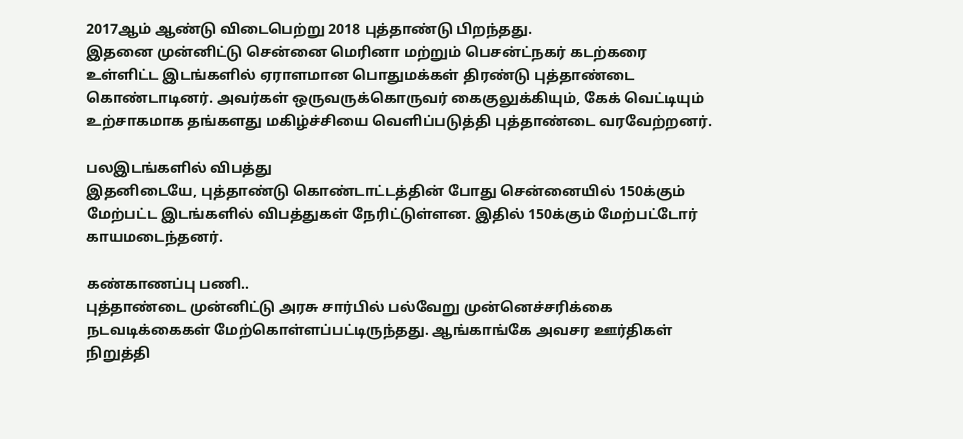2017ஆம் ஆண்டு விடைபெற்று 2018 புத்தாண்டு பிறந்தது.
இதனை முன்னிட்டு சென்னை மெரினா மற்றும் பெசன்ட்நகர் கடற்கரை உள்ளிட்ட இடங்களில் ஏராளமான பொதுமக்கள் திரண்டு புத்தாண்டை கொண்டாடினர். அவர்கள் ஒருவருக்கொருவர் கைகுலுக்கியும், கேக் வெட்டியும் உற்சாகமாக தங்களது மகிழ்ச்சியை வெளிப்படுத்தி புத்தாண்டை வரவேற்றனர்.

பலஇடங்களில் விபத்து
இதனிடையே, புத்தாண்டு கொண்டாட்டத்தின் போது சென்னையில் 150க்கும் மேற்பட்ட இடங்களில் விபத்துகள் நேரிட்டுள்ளன. இதில் 150க்கும் மேற்பட்டோர் காயமடைந்தனர்.

கண்காணப்பு பணி..
புத்தாண்டை முன்னிட்டு அரசு சார்பில் பல்வேறு முன்னெச்சரிக்கை நடவடிக்கைகள் மேற்கொள்ளப்பட்டிருந்தது. ஆங்காங்கே அவசர ஊர்திகள் நிறுத்தி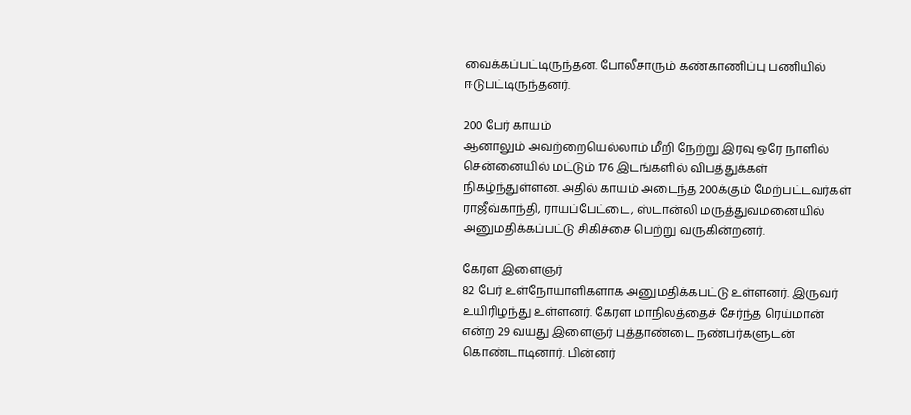வைக்கப்பட்டிருந்தன. போலீசாரும் கண்காணிப்பு பணியில் ஈடுபட்டிருந்தனர்.

200 பேர் காயம்
ஆனாலும் அவற்றையெல்லாம் மீறி நேற்று இரவு ஒரே நாளில் சென்னையில் மட்டும் 176 இடங்களில் விபத்துக்கள் நிகழ்ந்துள்ளன. அதில் காயம் அடைந்த 200க்கும் மேற்பட்டவர்கள் ராஜீவ்காந்தி, ராயப்பேட்டை, ஸ்டான்லி மருத்துவமனையில் அனுமதிக்கப்பட்டு சிகிச்சை பெற்று வருகின்றனர்.

கேரள இளைஞர்
82 பேர் உள்நோயாளிகளாக அனுமதிக்கபட்டு உள்ளனர். இருவர் உயிரிழந்து உள்ளனர். கேரள மாநிலத்தைச் சேர்ந்த ரெய்மான் என்ற 29 வயது இளைஞர் புத்தாண்டை நண்பர்களுடன் கொண்டாடினார். பின்னர்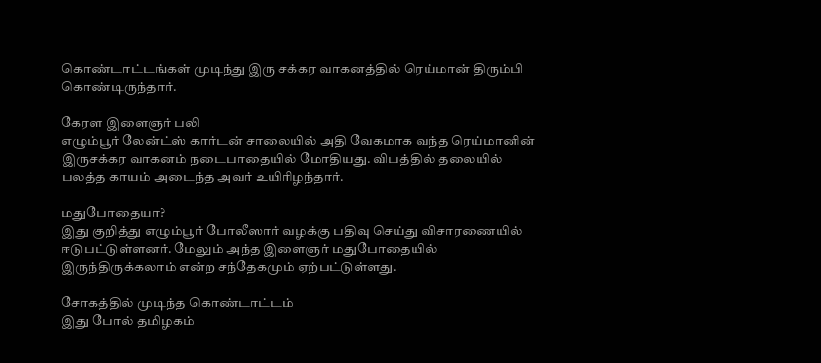கொண்டாட்டங்கள் முடிந்து இரு சக்கர வாகனத்தில் ரெய்மான் திரும்பி கொண்டிருந்தார்.

கேரள இளைஞர் பலி
எழும்பூர் லேன்ட்ஸ் கார்டன் சாலையில் அதி வேகமாக வந்த ரெய்மானின் இருசக்கர வாகனம் நடைபாதையில் மோதியது. விபத்தில் தலையில் பலத்த காயம் அடைந்த அவர் உயிரிழந்தார்.

மதுபோதையா?
இது குறித்து எழும்பூர் போலீஸார் வழக்கு பதிவு செய்து விசாரணையில் ஈடுபட்டுள்ளனர். மேலும் அந்த இளைஞர் மதுபோதையில் இருந்திருக்கலாம் என்ற சந்தேகமும் ஏற்பட்டுள்ளது.

சோகத்தில் முடிந்த கொண்டாட்டம்
இது போல் தமிழகம்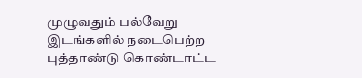முழுவதும் பல்வேறு இடங்களில் நடைபெற்ற புத்தாண்டு கொண்டாட்ட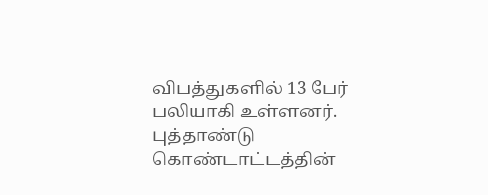விபத்துகளில் 13 பேர் பலியாகி உள்ளனர். புத்தாண்டு கொண்டாட்டத்தின்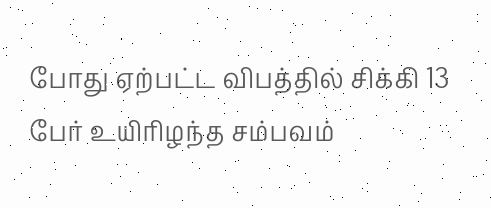போது ஏற்பட்ட விபத்தில் சிக்கி 13 பேர் உயிரிழந்த சம்பவம்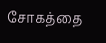சோகத்தை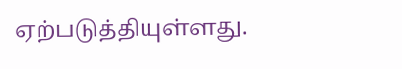ஏற்படுத்தியுள்ளது.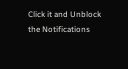Click it and Unblock the Notifications